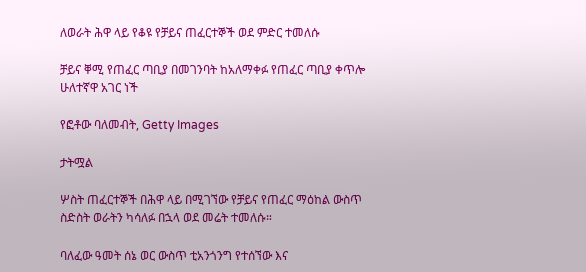ለወራት ሕዋ ላይ የቆዩ የቻይና ጠፈርተኞች ወደ ምድር ተመለሱ

ቻይና ቐሚ የጠፈር ጣቢያ በመገንባት ከአለማቀፉ የጠፈር ጣቢያ ቀጥሎ ሁለተኛዋ አገር ነች

የፎቶው ባለመብት, Getty Images

ታትሟል

ሦስት ጠፈርተኞች በሕዋ ላይ በሚገኘው የቻይና የጠፈር ማዕከል ውስጥ ስድስት ወራትን ካሳለፉ በኋላ ወደ መሬት ተመለሱ።

ባለፈው ዓመት ሰኔ ወር ውስጥ ቲአንጎንግ የተሰኘው እና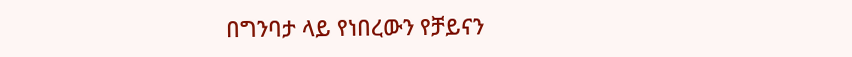በግንባታ ላይ የነበረውን የቻይናን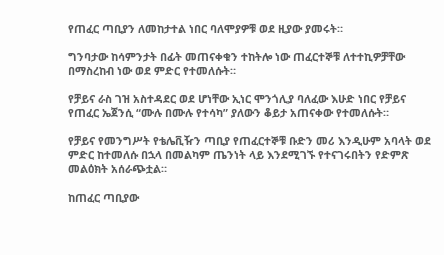የጠፈር ጣቢያን ለመከታተል ነበር ባለሞያዎቹ ወደ ዚያው ያመሩት።

ግንባታው ከሳምንታት በፊት መጠናቀቁን ተከትሎ ነው ጠፈርተኞቹ ለተተኪዎቻቸው በማስረከብ ነው ወደ ምድር የተመለሱት።

የቻይና ራስ ገዝ አስተዳደር ወደ ሆነቸው ኢነር ሞንጎሊያ ባለፈው እሁድ ነበር የቻይና የጠፈር ኤጀንሲ “ሙሉ በሙሉ የተሳካ” ያለውን ቆይታ አጠናቀው የተመለሱት።

የቻይና የመንግሥት የቴሌቪዥን ጣቢያ የጠፈርተኞቹ ቡድን መሪ እንዲሁም አባላት ወደ ምድር ከተመለሱ በኋላ በመልካም ጤንነት ላይ እንደሚገኙ የተናገሩበትን የድምጽ መልዕክት አሰራጭቷል።

ከጠፈር ጣቢያው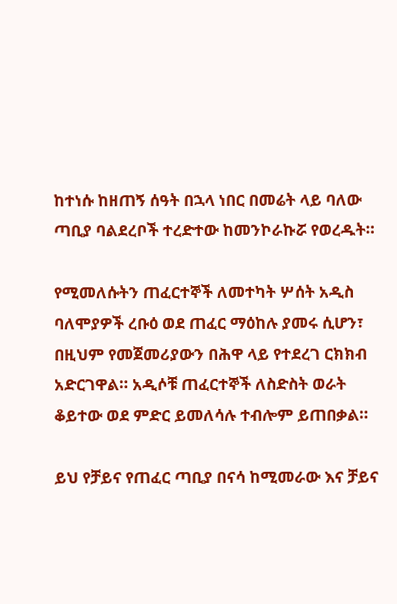ከተነሱ ከዘጠኝ ሰዓት በኋላ ነበር በመሬት ላይ ባለው ጣቢያ ባልደረቦች ተረድተው ከመንኮራኩሯ የወረዱት።

የሚመለሱትን ጠፈርተኞች ለመተካት ሦሰት አዲስ ባለሞያዎች ረቡዕ ወደ ጠፈር ማዕከሉ ያመሩ ሲሆን፣ በዚህም የመጀመሪያውን በሕዋ ላይ የተደረገ ርክክብ አድርገዋል። አዲሶቹ ጠፈርተኞች ለስድስት ወራት ቆይተው ወደ ምድር ይመለሳሉ ተብሎም ይጠበቃል።

ይህ የቻይና የጠፈር ጣቢያ በናሳ ከሚመራው እና ቻይና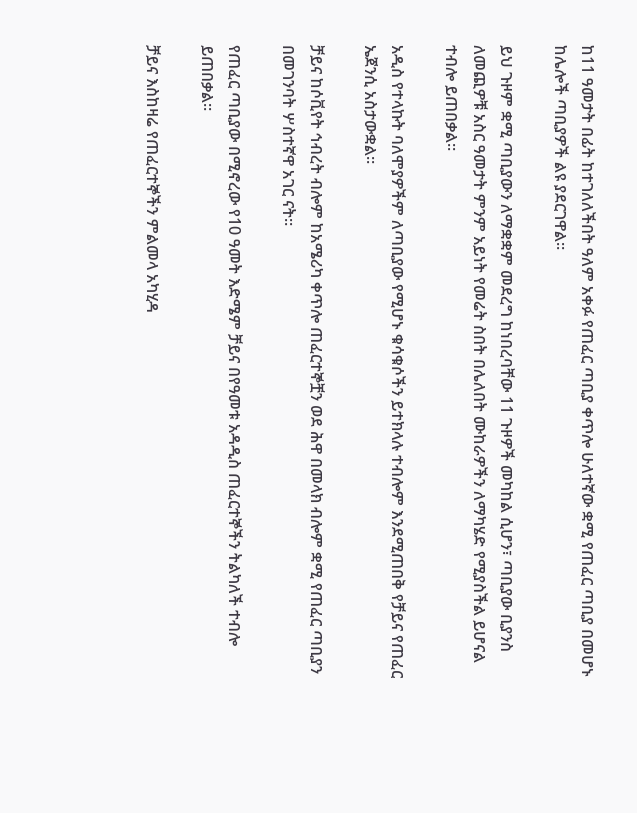ከ11 ዓመታት በፊት ከተገለለችበት ዓለም አቀፉ የጠፈር ጣቢያ ቀጥሎ ሁለተኛው ቋሚ የጠፈር ጣቢያ በመሆኑ ከሌሎች ጣቢያዎች ልዩ ያደርገዋል።

ይህ ጉዞም ቋሚ ጣቢያውን ለማቋቋም መደረግ ከነበረባቸው 11 ጉዞዎች መካከል ሲሆን፣ ጣቢያው ቢያንስ ለመጪዎቹ አስር ዓመታት ምንም አይነት የመሬት ስበት በሌለበት ሙከራዎችን ለማካሄድ የሚያስችል ይሆናል ተብሎ ይጠበቃል።

አዲስ የተላኩት ባለሞያዎችም ለጣቢያው የሚሆኑ ቁሳቁሶችን ይተክላሉ ተብሎም እንደሚጠበቅ የቻይና የጠፈር ኤጀንሲ አስታውቋል።

ቻይና ከሶቪየት ኅብረት ብሎም ከአሜሪካ ቀጥሎ ጠፈርተኞቿን ወደ ሕዋ በመላክ ብሎም ቋሚ የጠፈር ጣቢያን በመገንባት ሦስተኛዋ አገር ናት።

የጠፈር ጣቢያው በሚኖረው የ10 ዓመት እድሜም ቻይና በየዓመቱ አዳዲስ ጠፈርተኞችን ትልካለች ተብሎ ይጠበቃል።

ቻይና እስከዛሬ የጠፈርተኞችን ምልመላ አካሂዳ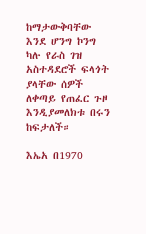ከማታውቅባቸው እንደ ሆንግ ኮንግ ካሉ የራስ ገዝ አስተዳደሮች ፍላጎት ያላቸው ሰዎች ለቀጣይ የጠፈር ጉዞ እንዲያመለክቱ በሩን ከፍታለች።

እኤአ በ1970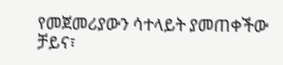የመጀመሪያውን ሳተላይት ያመጠቀችው ቻይና፣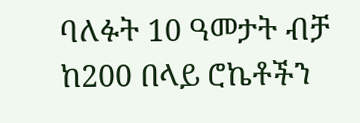ባለፉት 10 ዓመታት ብቻ ከ200 በላይ ሮኬቶችን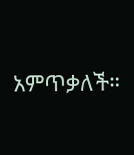አምጥቃለች።